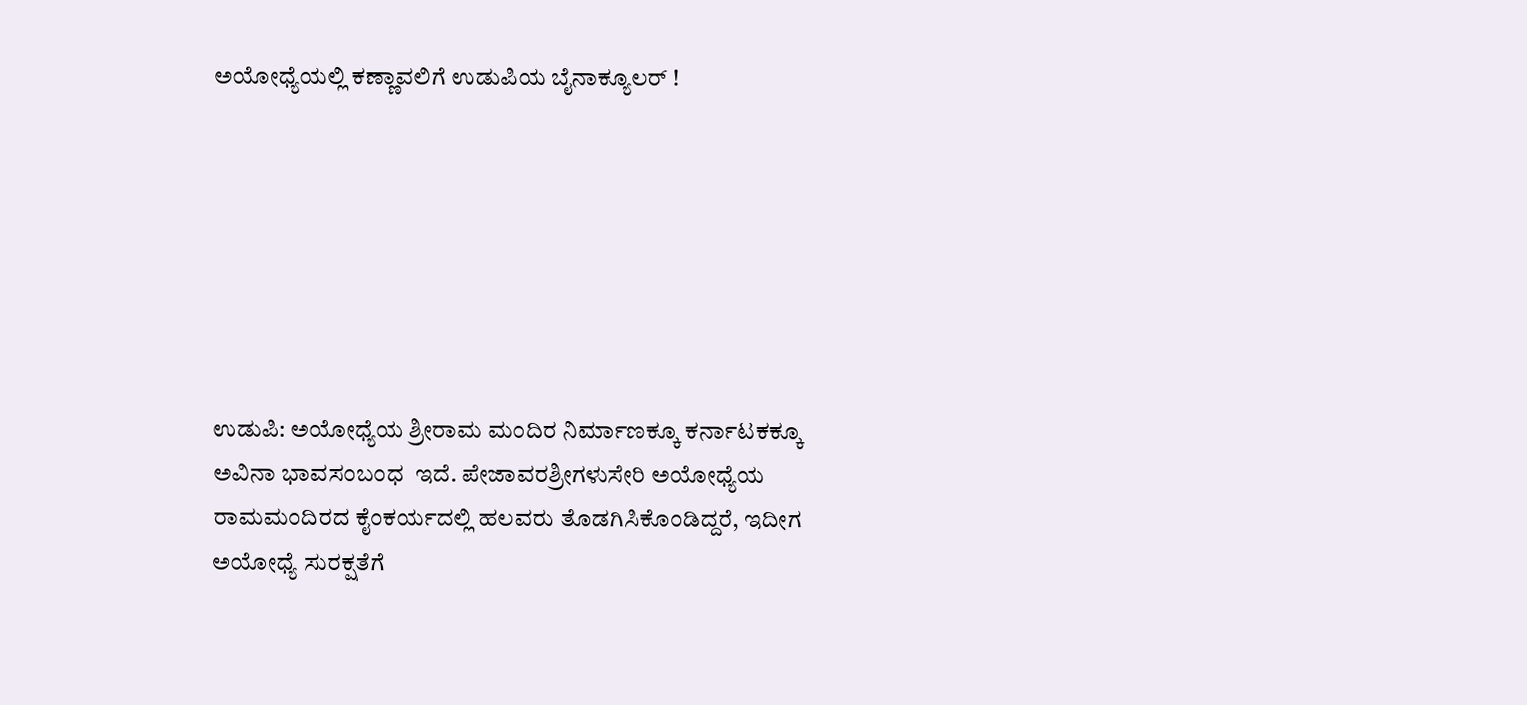ಅಯೋಧ್ಯೆಯಲ್ಲಿ ಕಣ್ಣಾವಲಿಗೆ ಉಡುಪಿಯ ಬೈನಾಕ್ಯೂಲರ್ !







ಉಡುಪಿ: ಅಯೋಧ್ಯೆಯ ಶ್ರೀರಾಮ ಮಂದಿರ ನಿರ್ಮಾಣಕ್ಕೂ ಕರ್ನಾಟಕಕ್ಕೂ ಅವಿನಾ ಭಾವಸಂಬಂಧ  ಇದೆ. ಪೇಜಾವರಶ್ರೀಗಳುಸೇರಿ ಅಯೋಧ್ಯೆಯ ರಾಮಮಂದಿರದ ಕೈಂಕರ್ಯದಲ್ಲಿ ಹಲವರು ತೊಡಗಿಸಿಕೊಂಡಿದ್ದರೆ, ಇದೀಗ ಅಯೋಧ್ಯೆ ಸುರಕ್ಷತೆಗೆ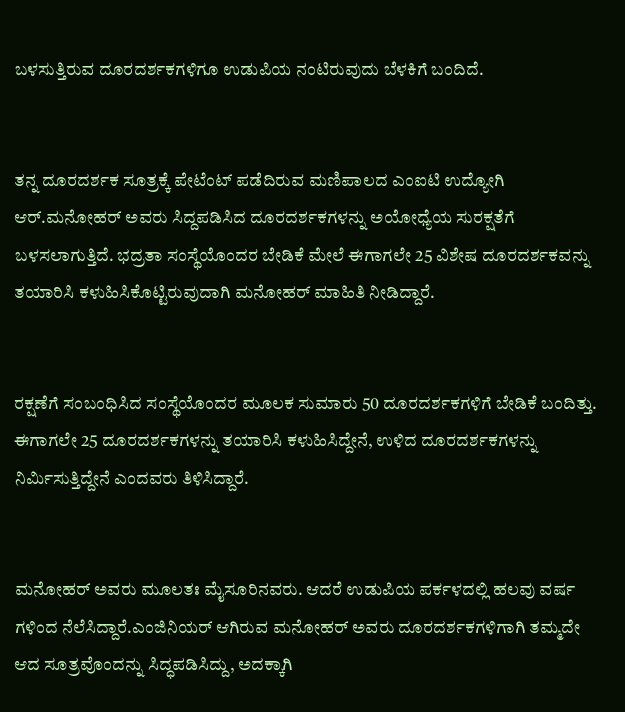ಬಳಸುತ್ತಿರುವ ದೂರದರ್ಶಕಗಳಿಗೂ ಉಡುಪಿಯ ನಂಟಿರುವುದು ಬೆಳಕಿಗೆ ಬಂದಿದೆ.


ತನ್ನ ದೂರದರ್ಶಕ ಸೂತ್ರಕ್ಕೆ ಪೇಟೆಂಟ್ ಪಡೆದಿರುವ ಮಣಿಪಾಲದ ಎಂಐಟಿ ಉದ್ಯೋಗಿ ಆ‌ರ್.ಮನೋಹರ್‌ ಅವರು ಸಿದ್ದಪಡಿಸಿದ ದೂರದರ್ಶಕಗಳನ್ನು ಅಯೋಧ್ಯೆಯ ಸುರಕ್ಷತೆಗೆ ಬಳಸಲಾಗುತ್ತಿದೆ. ಭದ್ರತಾ ಸಂಸ್ಥೆಯೊಂದರ ಬೇಡಿಕೆ ಮೇಲೆ ಈಗಾಗಲೇ 25 ವಿಶೇಷ ದೂರದರ್ಶಕವನ್ನು ತಯಾರಿಸಿ ಕಳುಹಿಸಿಕೊಟ್ಟಿರುವುದಾಗಿ ಮನೋಹರ್ ಮಾಹಿತಿ ನೀಡಿದ್ದಾರೆ.


ರಕ್ಷಣೆಗೆ ಸಂಬಂಧಿಸಿದ ಸಂಸ್ಥೆಯೊಂದರ ಮೂಲಕ ಸುಮಾರು 50 ದೂರದರ್ಶಕಗಳಿಗೆ ಬೇಡಿಕೆ ಬಂದಿತ್ತು. ಈಗಾಗಲೇ 25 ದೂರದರ್ಶಕಗಳನ್ನು ತಯಾರಿಸಿ ಕಳುಹಿಸಿದ್ದೇನೆ, ಉಳಿದ ದೂರದರ್ಶಕಗಳನ್ನು ನಿರ್ಮಿಸುತ್ತಿದ್ದೇನೆ ಎಂದವರು ತಿಳಿಸಿದ್ದಾರೆ.


ಮನೋಹ‌ರ್ ಅವರು ಮೂಲತಃ ಮೈಸೂರಿನವರು. ಆದರೆ ಉಡುಪಿಯ ಪರ್ಕಳದಲ್ಲಿ ಹಲವು ವರ್ಷ ಗಳಿಂದ ನೆಲೆಸಿದ್ದಾರೆ.ಎಂಜಿನಿಯ‌ರ್ ಆಗಿರುವ ಮನೋಹರ್ ಅವರು ದೂರದರ್ಶಕಗಳಿಗಾಗಿ ತಮ್ಮದೇ ಆದ ಸೂತ್ರವೊಂದನ್ನು ಸಿದ್ಧಪಡಿಸಿದ್ದು, ಅದಕ್ಕಾಗಿ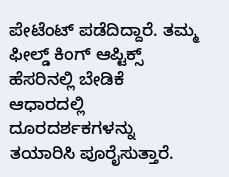ಪೇಟೆಂಟ್ ಪಡೆದಿದ್ದಾರೆ. ತಮ್ಮ ಫೀಲ್ಡ್‌ ಕಿಂಗ್ ಆಪ್ಟಿಕ್ಸ್ ಹೆಸರಿನಲ್ಲಿ ಬೇಡಿಕೆ ಆಧಾರದಲ್ಲಿ ದೂರದರ್ಶಕಗಳನ್ನು ತಯಾರಿಸಿ ಪೂರೈಸುತ್ತಾರೆ.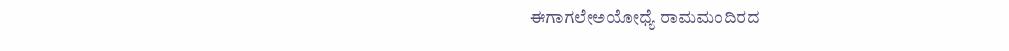ಈಗಾಗಲೇಅಯೋಧ್ಯೆ ರಾಮಮಂದಿರದ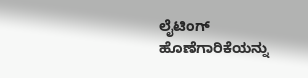ಲೈಟಿಂಗ್ ಹೊಣೆಗಾರಿಕೆಯನ್ನು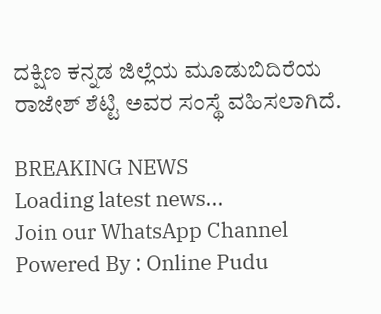ದಕ್ಷಿಣ ಕನ್ನಡ ಜಿಲ್ಲೆಯ ಮೂಡುಬಿದಿರೆಯ ರಾಜೇಶ್ ಶೆಟ್ಟಿ ಅವರ ಸಂಸ್ಥೆ ವಹಿಸಲಾಗಿದೆ.

BREAKING NEWS
Loading latest news...
Join our WhatsApp Channel Powered By : Online Pudu